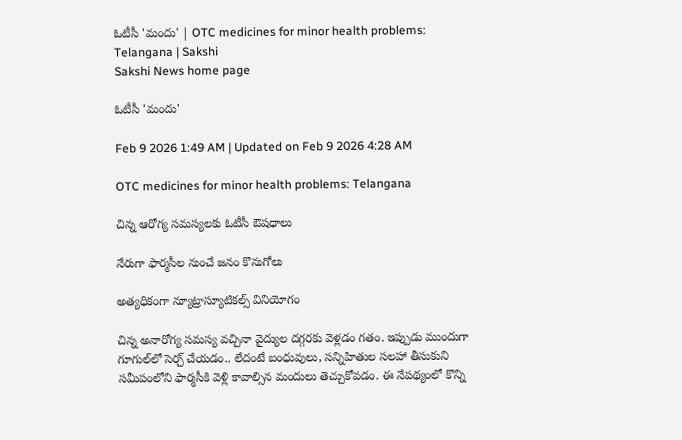ఓటీసీ 'మందు' | OTC medicines for minor health problems: Telangana | Sakshi
Sakshi News home page

ఓటీసీ 'మందు'

Feb 9 2026 1:49 AM | Updated on Feb 9 2026 4:28 AM

OTC medicines for minor health problems: Telangana

చిన్న ఆరోగ్య సమస్యలకు ఓటీసీ ఔషధాలు

నేరుగా ఫార్మసీల నుంచే జనం కొనుగోలు

అత్యధికంగా న్యూట్రాస్యూటికల్స్‌ వినియోగం

చిన్న అనారోగ్య సమస్య వచ్చినా వైద్యుల దగ్గరకు వెళ్లడం గతం. ఇప్పుడు ముందుగా గూగుల్‌లో సెర్చ్‌ చేయడం.. లేదంటే బంధువులు, సన్నిహితుల సలహా తీసుకుని సమీపంలోని ఫార్మసీకి వెళ్లి కావాల్సిన మందులు తెచ్చుకోవడం. ఈ నేపథ్యంలో కొన్ని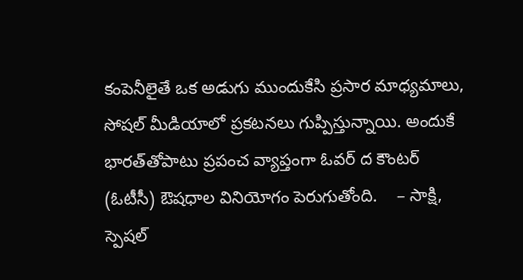కంపెనీలైతే ఒక అడుగు ముందుకేసి ప్రసార మాధ్యమాలు, సోషల్‌ మీడియాలో ప్రకటనలు గుప్పిస్తున్నాయి. అందుకే భారత్‌తోపాటు ప్రపంచ వ్యాప్తంగా ఓవర్‌ ద కౌంటర్‌ (ఓటీసీ) ఔషధాల వినియోగం పెరుగుతోంది.    – సాక్షి, స్పెషల్‌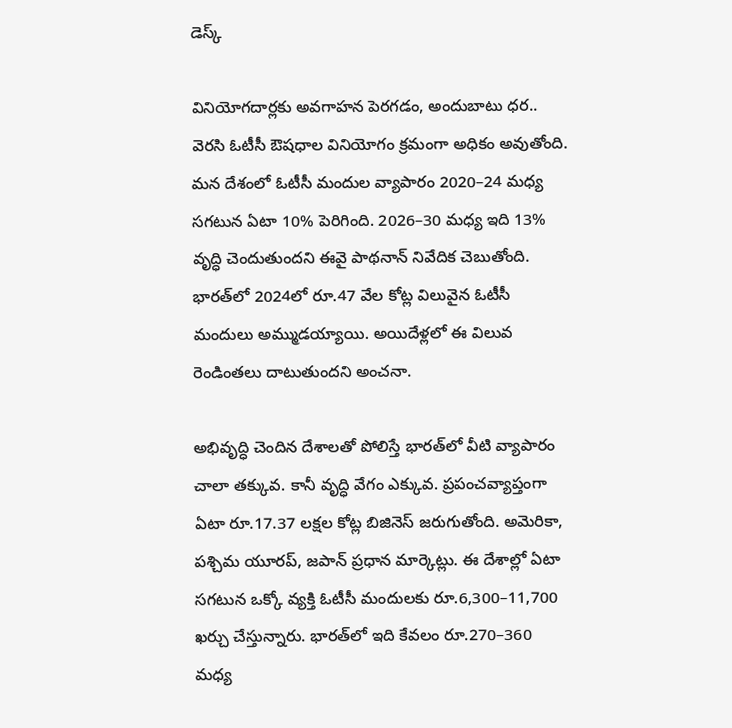డెస్క్‌

వినియోగదార్లకు అవగాహన పెరగడం, అందుబాటు ధర.. వెరసి ఓటీసీ ఔషధాల వినియోగం క్రమంగా అధికం అవుతోంది. మన దేశంలో ఓటీసీ మందుల వ్యాపారం 2020–24 మధ్య సగటున ఏటా 10% పెరిగింది. 2026–30 మధ్య ఇది 13% వృద్ధి చెందుతుందని ఈవై పాథనాన్‌ నివేదిక చెబుతోంది. భారత్‌లో 2024లో రూ.47 వేల కోట్ల విలువైన ఓటీసీ మందులు అమ్ముడయ్యాయి. అయిదేళ్లలో ఈ విలువ రెండింతలు దాటుతుందని అంచనా.

అభివృద్ధి చెందిన దేశాలతో పోలిస్తే భారత్‌లో వీటి వ్యాపారం చాలా తక్కువ. కానీ వృద్ధి వేగం ఎక్కువ. ప్రపంచవ్యాప్తంగా ఏటా రూ.17.37 లక్షల కోట్ల బిజినెస్‌ జరుగుతోంది. అమెరికా, పశ్చిమ యూరప్, జపాన్‌ ప్రధాన మార్కెట్లు. ఈ దేశాల్లో ఏటా సగటున ఒక్కో వ్యక్తి ఓటీసీ మందులకు రూ.6,300–11,700 ఖర్చు చేస్తున్నారు. భారత్‌లో ఇది కేవలం రూ.270–360 మధ్య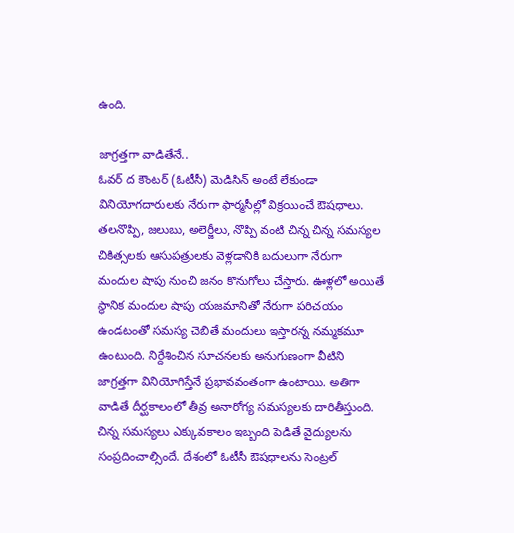ఉంది.

జాగ్రత్తగా వాడితేనే..
ఓవర్‌ ద కౌంటర్‌ (ఓటీసీ) మెడిసిన్‌ అంటే లేకుండా వినియోగదారులకు నేరుగా ఫార్మసీల్లో విక్రయించే ఔషధాలు. తలనొప్పి, జలుబు, అలెర్జీలు, నొప్పి వంటి చిన్న చిన్న సమస్యల చికిత్సలకు ఆసుపత్రులకు వెళ్లడానికి బదులుగా నేరుగా మందుల షాపు నుంచి జనం కొనుగోలు చేస్తారు. ఊళ్లలో అయితే స్థానిక మందుల షాపు యజమానితో నేరుగా పరిచయం ఉండటంతో సమస్య చెబితే మందులు ఇస్తారన్న నమ్మకమూ ఉంటుంది. నిర్దేశించిన సూచనలకు అనుగుణంగా వీటిని జాగ్రత్తగా వినియోగిస్తేనే ప్రభావవంతంగా ఉంటాయి. అతిగా వాడితే దీర్ఘకాలంలో తీవ్ర అనారోగ్య సమస్యలకు దారితీస్తుంది. చిన్న సమస్యలు ఎక్కువకాలం ఇబ్బంది పెడితే వైద్యులను సంప్రదించాల్సిందే. దేశంలో ఓటీసీ ఔషధాలను సెంట్రల్‌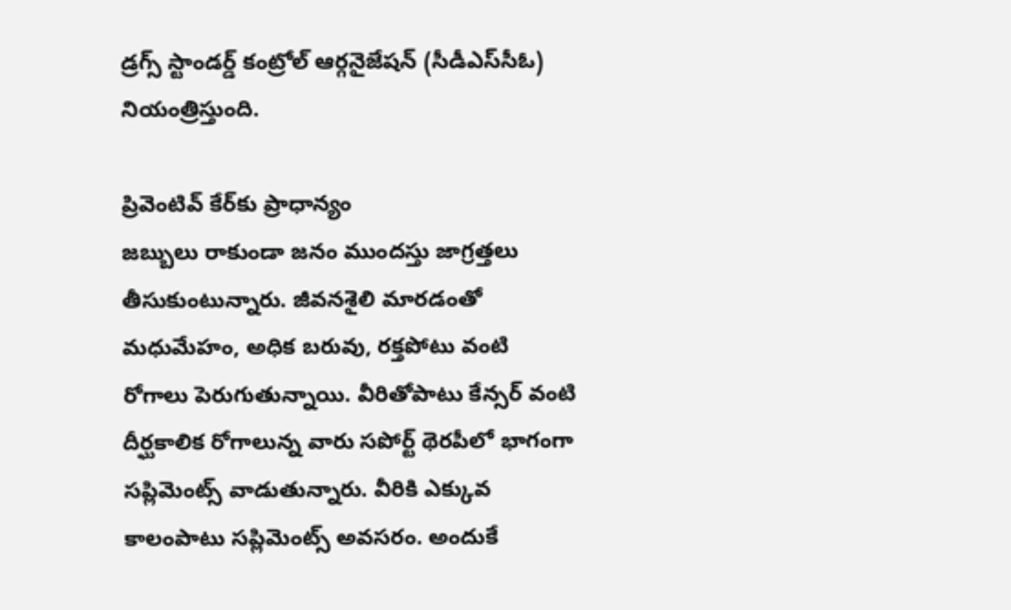డ్రగ్స్‌ స్టాండర్డ్‌ కంట్రోల్‌ ఆర్గనైజేషన్‌ (సీడీఎస్‌సీఓ) నియంత్రిస్తుంది.

ప్రివెంటివ్‌ కేర్‌కు ప్రాధాన్యం
జబ్బులు రాకుండా జనం ముందస్తు జాగ్రత్తలు తీసుకుంటున్నారు. జీవనశైలి మారడంతో మధుమేహం, అధిక బరువు, రక్తపోటు వంటి రోగాలు పెరుగుతున్నాయి. వీరితోపాటు కేన్సర్‌ వంటి దీర్ఘకాలిక రోగాలున్న వారు సపోర్ట్‌ థెరపీలో భాగంగా సప్లిమెంట్స్‌ వాడుతున్నారు. వీరికి ఎక్కువ కాలంపాటు సప్లిమెంట్స్‌ అవసరం. అందుకే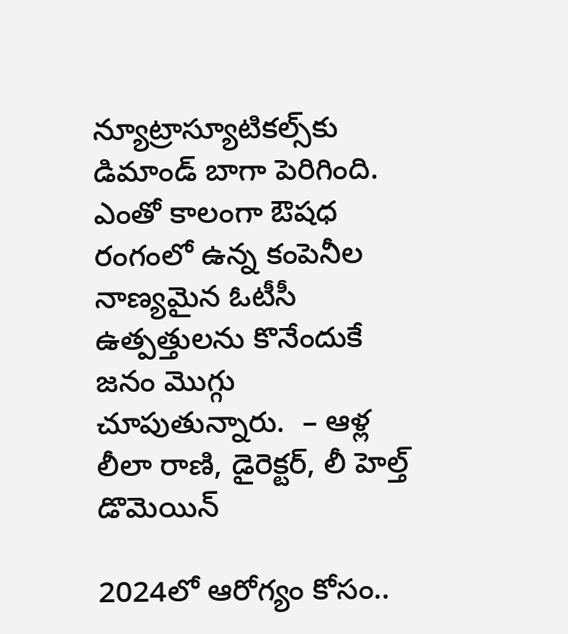న్యూట్రాస్యూటికల్స్‌కు డిమాండ్‌ బాగా పెరిగింది. ఎంతో కాలంగా ఔషధ రంగంలో ఉన్న కంపెనీల నాణ్యమైన ఓటీసీ ఉత్పత్తులను కొనేందుకే జనం మొగ్గు చూపుతున్నారు.  – ఆళ్ల లీలా రాణి, డైరెక్టర్, లీ హెల్త్‌ డొమెయిన్‌

2024లో ఆరోగ్యం కోసం..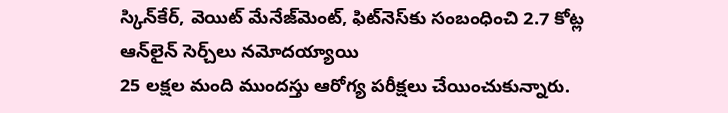స్కిన్‌కేర్, వెయిట్‌ మేనేజ్‌మెంట్, ఫిట్‌నెస్‌కు సంబంధించి 2.7 కోట్ల ఆన్‌లైన్‌ సెర్చ్‌లు నమోదయ్యాయి
25 లక్షల మంది ముందస్తు ఆరోగ్య పరీక్షలు చేయించుకున్నారు.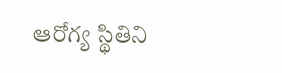ఆరోగ్య స్థితిని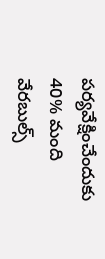పర్యవేక్షించేందుకు 40% మంది వేరబుల్స్‌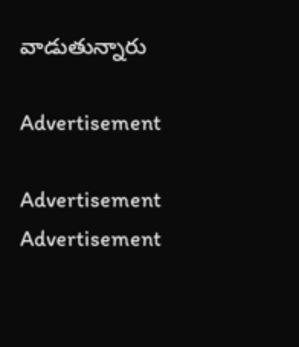వాడుతున్నారు

Advertisement

Advertisement
Advertisement